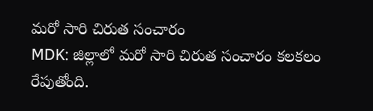మరో సారి చిరుత సంచారం
MDK: జిల్లాలో మరో సారి చిరుత సంచారం కలకలం రేపుతోంది.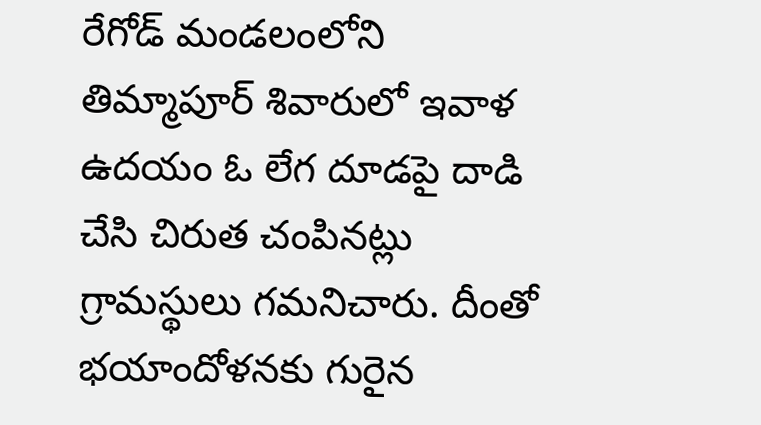రేగోడ్ మండలంలోని తిమ్మాపూర్ శివారులో ఇవాళ ఉదయం ఓ లేగ దూడపై దాడి చేసి చిరుత చంపినట్లు గ్రామస్థులు గమనిచారు. దీంతో భయాందోళనకు గురైన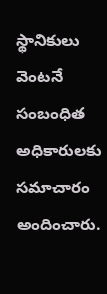స్థానికులు వెంటనే సంబంధిత అధికారులకు సమాచారం అందించారు.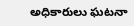అధికారులు ఘటనా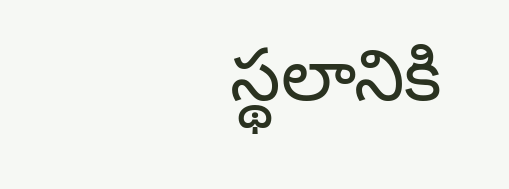స్థలానికి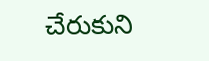చేరుకుని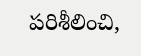పరిశీలించి,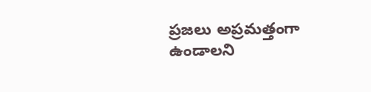ప్రజలు అప్రమత్తంగా ఉండాలని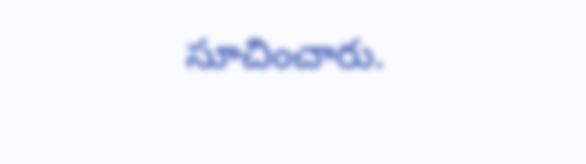సూచించారు.